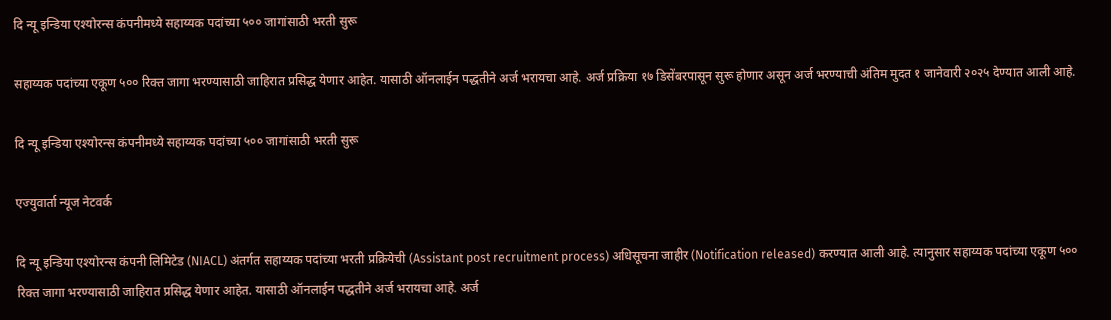दि न्यू इन्डिया एश्योरन्स कंपनीमध्ये सहाय्यक पदांच्या ५०० जागांसाठी भरती सुरू

सहाय्यक पदांच्या एकूण ५०० रिक्त जागा भरण्यासाठी जाहिरात प्रसिद्ध येणार आहेत. यासाठी ऑनलाईन पद्धतीने अर्ज भरायचा आहे. अर्ज प्रक्रिया १७ डिसेंबरपासून सुरू होणार असून अर्ज भरण्याची अंतिम मुदत १ जानेवारी २०२५ देण्यात आली आहे.

दि न्यू इन्डिया एश्योरन्स कंपनीमध्ये सहाय्यक पदांच्या ५०० जागांसाठी भरती सुरू

एज्युवार्ता न्यूज नेटवर्क

दि न्यू इन्डिया एश्योरन्स कंपनी लिमिटेड (NIACL) अंतर्गत सहाय्यक पदांच्या भरती प्रक्रियेची (Assistant post recruitment process) अधिसूचना जाहीर (Notification released) करण्यात आली आहे. त्यानुसार सहाय्यक पदांच्या एकूण ५०० रिक्त जागा भरण्यासाठी जाहिरात प्रसिद्ध येणार आहेत. यासाठी ऑनलाईन पद्धतीने अर्ज भरायचा आहे. अर्ज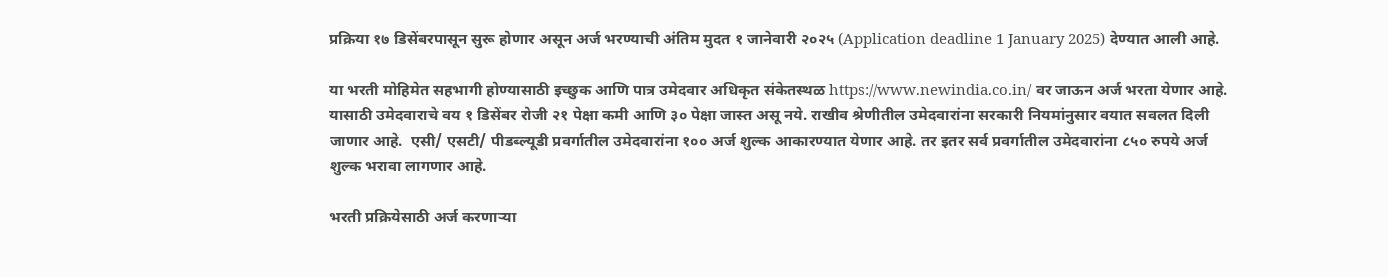प्रक्रिया १७ डिसेंबरपासून सुरू होणार असून अर्ज भरण्याची अंतिम मुदत १ जानेवारी २०२५ (Application deadline 1 January 2025) देण्यात आली आहे.

या भरती मोहिमेत सहभागी होण्यासाठी इच्छुक आणि पात्र उमेदवार अधिकृत संकेतस्थळ https://www.newindia.co.in/ वर जाऊन अर्ज भरता येणार आहे. यासाठी उमेदवाराचे वय १ डिसेंबर रोजी २१ पेक्षा कमी आणि ३० पेक्षा जास्त असू नये. राखीव श्रेणीतील उमेदवारांना सरकारी नियमांनुसार वयात सवलत दिली जाणार आहे.  एसी/ एसटी/ पीडब्ल्यूडी प्रवर्गातील उमेदवारांना १०० अर्ज शुल्क आकारण्यात येणार आहे. तर इतर सर्व प्रवर्गातील उमेदवारांना ८५० रुपये अर्ज शुल्क भरावा लागणार आहे.

भरती प्रक्रियेसाठी अर्ज करणाऱ्या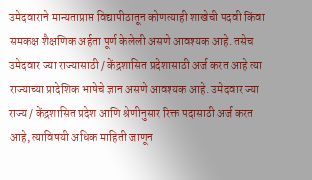उमेदवाराने मान्यताप्राप्त विद्यापीठातून कोणत्याही शाखेची पदवी किंवा समकक्ष शैक्षणिक अर्हता पूर्ण केलेली असणे आवश्यक आहे. तसेच उमेदवार ज्या राज्यासाठी / केंद्रशासित प्रदेशासाठी अर्ज करत आहे त्या राज्याच्या प्रादेशिक भाषेचे ज्ञान असणे आवश्यक आहे. उमेदवार ज्या राज्य / केंद्रशासित प्रदेश आणि श्रेणीनुसार रिक्त पदासाठी अर्ज करत आहे, त्याविषयी अधिक माहिती जाणून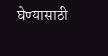घेण्यासाठी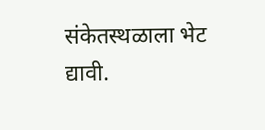संकेतस्थळाला भेट द्यावी.